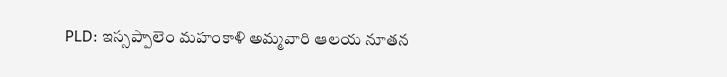PLD: ఇస్సప్పాలెం మహంకాళి అమ్మవారి ఆలయ నూతన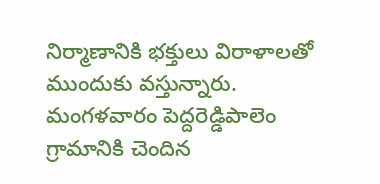నిర్మాణానికి భక్తులు విరాళాలతో ముందుకు వస్తున్నారు. మంగళవారం పెద్దరెడ్డిపాలెం గ్రామానికి చెందిన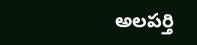అలపర్తి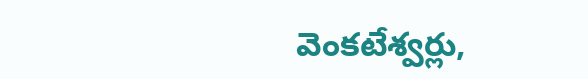వెంకటేశ్వర్లు,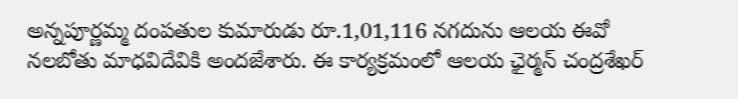అన్నపూర్ణమ్మ దంపతుల కుమారుడు రూ.1,01,116 నగదును ఆలయ ఈవో నలబోతు మాధవిదేవికి అందజేశారు. ఈ కార్యక్రమంలో ఆలయ ఛైర్మన్ చంద్రశేఖర్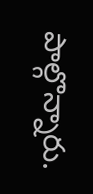పాల్గొన్నారు.